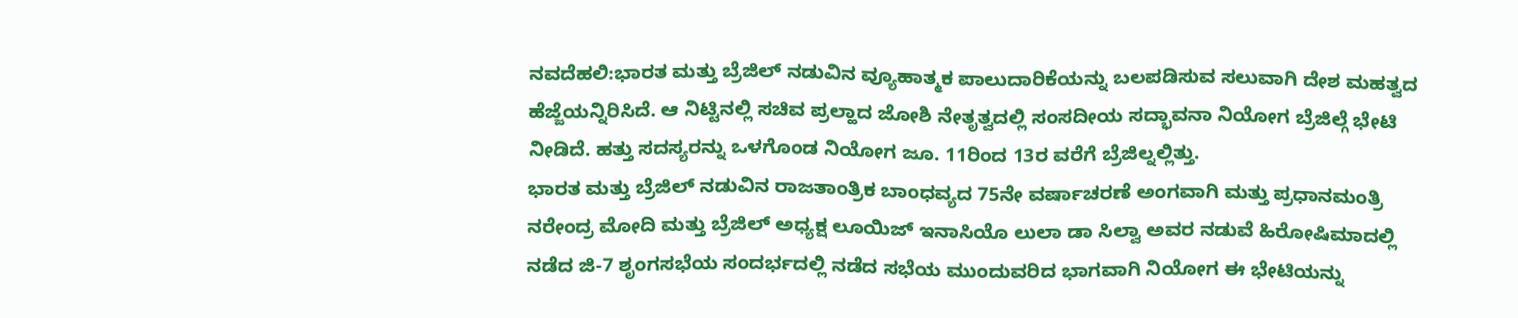ನವದೆಹಲಿ:ಭಾರತ ಮತ್ತು ಬ್ರೆಜಿಲ್ ನಡುವಿನ ವ್ಯೂಹಾತ್ಮಕ ಪಾಲುದಾರಿಕೆಯನ್ನು ಬಲಪಡಿಸುವ ಸಲುವಾಗಿ ದೇಶ ಮಹತ್ವದ ಹೆಜ್ಜೆಯನ್ನಿರಿಸಿದೆ. ಆ ನಿಟ್ಟಿನಲ್ಲಿ ಸಚಿವ ಪ್ರಲ್ಹಾದ ಜೋಶಿ ನೇತೃತ್ವದಲ್ಲಿ ಸಂಸದೀಯ ಸದ್ಭಾವನಾ ನಿಯೋಗ ಬ್ರೆಜಿಲ್ಗೆ ಭೇಟಿ ನೀಡಿದೆ. ಹತ್ತು ಸದಸ್ಯರನ್ನು ಒಳಗೊಂಡ ನಿಯೋಗ ಜೂ. 11ರಿಂದ 13ರ ವರೆಗೆ ಬ್ರೆಜಿಲ್ನಲ್ಲಿತ್ತು.
ಭಾರತ ಮತ್ತು ಬ್ರೆಜಿಲ್ ನಡುವಿನ ರಾಜತಾಂತ್ರಿಕ ಬಾಂಧವ್ಯದ 75ನೇ ವರ್ಷಾಚರಣೆ ಅಂಗವಾಗಿ ಮತ್ತು ಪ್ರಧಾನಮಂತ್ರಿ ನರೇಂದ್ರ ಮೋದಿ ಮತ್ತು ಬ್ರೆಜಿಲ್ ಅಧ್ಯಕ್ಷ ಲೂಯಿಜ್ ಇನಾಸಿಯೊ ಲುಲಾ ಡಾ ಸಿಲ್ವಾ ಅವರ ನಡುವೆ ಹಿರೋಷಿಮಾದಲ್ಲಿ ನಡೆದ ಜಿ-7 ಶೃಂಗಸಭೆಯ ಸಂದರ್ಭದಲ್ಲಿ ನಡೆದ ಸಭೆಯ ಮುಂದುವರಿದ ಭಾಗವಾಗಿ ನಿಯೋಗ ಈ ಭೇಟಿಯನ್ನು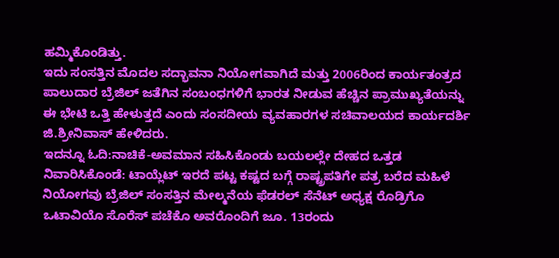ಹಮ್ಮಿಕೊಂಡಿತ್ತು.
ಇದು ಸಂಸತ್ತಿನ ಮೊದಲ ಸದ್ಭಾವನಾ ನಿಯೋಗವಾಗಿದೆ ಮತ್ತು 2006ರಿಂದ ಕಾರ್ಯತಂತ್ರದ ಪಾಲುದಾರ ಬ್ರೆಜಿಲ್ ಜತೆಗಿನ ಸಂಬಂಧಗಳಿಗೆ ಭಾರತ ನೀಡುವ ಹೆಚ್ಚಿನ ಪ್ರಾಮುಖ್ಯತೆಯನ್ನು ಈ ಭೇಟಿ ಒತ್ತಿ ಹೇಳುತ್ತದೆ ಎಂದು ಸಂಸದೀಯ ವ್ಯವಹಾರಗಳ ಸಚಿವಾಲಯದ ಕಾರ್ಯದರ್ಶಿ ಜಿ.ಶ್ರೀನಿವಾಸ್ ಹೇಳಿದರು.
ಇದನ್ನೂ ಓದಿ:ನಾಚಿಕೆ-ಅವಮಾನ ಸಹಿಸಿಕೊಂಡು ಬಯಲಲ್ಲೇ ದೇಹದ ಒತ್ತಡ ನಿವಾರಿಸಿಕೊಂಡೆ: ಟಾಯ್ಲೆಟ್ ಇರದೆ ಪಟ್ಟ ಕಷ್ಟದ ಬಗ್ಗೆ ರಾಷ್ಟ್ರಪತಿಗೇ ಪತ್ರ ಬರೆದ ಮಹಿಳೆ
ನಿಯೋಗವು ಬ್ರೆಜಿಲ್ ಸಂಸತ್ತಿನ ಮೇಲ್ಮನೆಯ ಫೆಡರಲ್ ಸೆನೆಟ್ ಅಧ್ಯಕ್ಷ ರೊಡ್ರಿಗೊ ಒಟಾವಿಯೊ ಸೊರೆಸ್ ಪಚೆಕೊ ಅವರೊಂದಿಗೆ ಜೂ. 13ರಂದು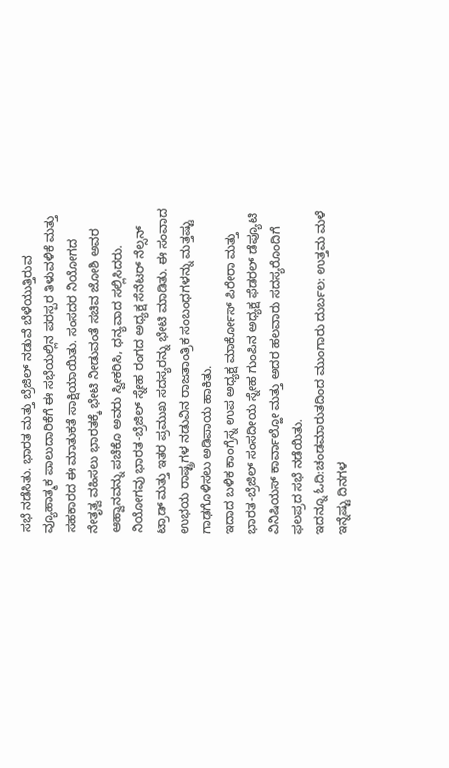ಸಭೆ ನಡೆಸಿತು. ಭಾರತ ಮತ್ತು ಬ್ರೆಜಿಲ್ ನಡುವೆ ಬೆಳೆಯುತ್ತಿರುವ ವ್ಯೂಹಾತ್ಮಕ ಪಾಲುದಾರಿಕೆಗೆ ಈ ಸಭೆಯಲ್ಲಿನ ಪರಸ್ಪರ ತಿಳುವಳಿಕೆ ಮತ್ತು ಸಹಕಾರದ ಈ ಮಾತುಕತೆ ಸಾಕ್ಷಿಯಾಯಿತು. ಸಂಸದರ ನಿಯೋಗದ ನೇತೃತ್ವ ವಹಿಸಲು ಭಾರತಕ್ಕೆ ಭೇಟಿ ನೀಡುವಂತೆ ಸಚಿವ ಜೋಶಿ ಅವರ ಆಹ್ವಾನವನ್ನು ಪಚೆಕೊ ಅವರು ಸ್ವೀಕರಿಸಿ, ಧನ್ಯವಾದ ಸಲ್ಲಿಸಿದರು.
ನಿಯೋಗವು ಭಾರತ-ಬ್ರೆಜಿಲ್ ಸ್ನೇಹ ರಂಗದ ಅಧ್ಯಕ್ಷ ಸೆನೆಟರ್ ನೆಲ್ಸನ್ ಟ್ರಾಡ್ ಮತ್ತು ಇತರ ಪ್ರಮುಖ ಸದಸ್ಯರನ್ನು ಭೇಟಿ ಮಾಡಿತು. ಈ ಸಂವಾದ ಉಭಯ ರಾಷ್ಟ್ರಗಳ ನಡುವಿನ ರಾಜತಾಂತ್ರಿಕ ಸಂಬಂಧಗಳನ್ನು ಮತ್ತಷ್ಟು ಗಾಢಗೊಳಿಸಲು ಅಡಿಪಾಯ ಹಾಕಿತು.
ಇದಾದ ಬಳಿಕ ಕಾಂಗ್ರೆಸ್ನ ಉಪ ಅಧ್ಯಕ್ಷ ಮಾರ್ಕೋಸ್ ಪಿರೇರಾ ಮತ್ತು ಭಾರತ-ಬ್ರೆಜಿಲ್ ಸಂಸದೀಯ ಸ್ನೇಹ ಗುಂಪಿನ ಅಧ್ಯಕ್ಷ ಫೆಡರಲ್ ಡೆಪ್ಯೂಟಿ ವಿನಿಷಿಯಸ್ ಕಾರ್ವಾಲ್ಹೋ ಮತ್ತು ಅದರ ಹಲವಾರು ಸದಸ್ಯರೊಂದಿಗೆ ಫಲಪ್ರದ ಸಭೆ ನಡೆಯಿತು.
ಇದನ್ನೂ ಓದಿ:ಚಂಡಮಾರುತದಿಂದ ಮುಂಗಾರು ದುರ್ಬಲ: ಉತ್ತಮ ಮಳೆ ಇನ್ನೆಷ್ಟು ದಿನಗಳ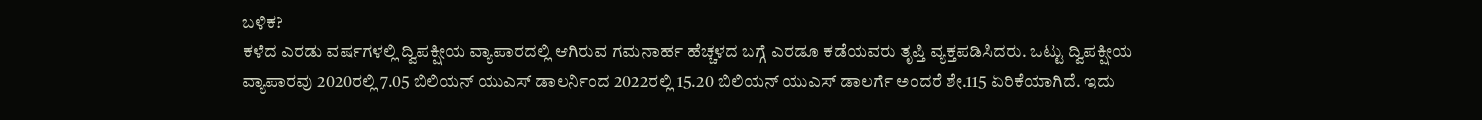ಬಳಿಕ?
ಕಳೆದ ಎರಡು ವರ್ಷಗಳಲ್ಲಿ ದ್ವಿಪಕ್ಷೀಯ ವ್ಯಾಪಾರದಲ್ಲಿ ಆಗಿರುವ ಗಮನಾರ್ಹ ಹೆಚ್ಚಳದ ಬಗ್ಗೆ ಎರಡೂ ಕಡೆಯವರು ತೃಪ್ತಿ ವ್ಯಕ್ತಪಡಿಸಿದರು. ಒಟ್ಟು ದ್ವಿಪಕ್ಷೀಯ ವ್ಯಾಪಾರವು 2020ರಲ್ಲಿ 7.05 ಬಿಲಿಯನ್ ಯುಎಸ್ ಡಾಲರ್ನಿಂದ 2022ರಲ್ಲಿ 15.20 ಬಿಲಿಯನ್ ಯುಎಸ್ ಡಾಲರ್ಗೆ ಅಂದರೆ ಶೇ.115 ಏರಿಕೆಯಾಗಿದೆ. ಇದು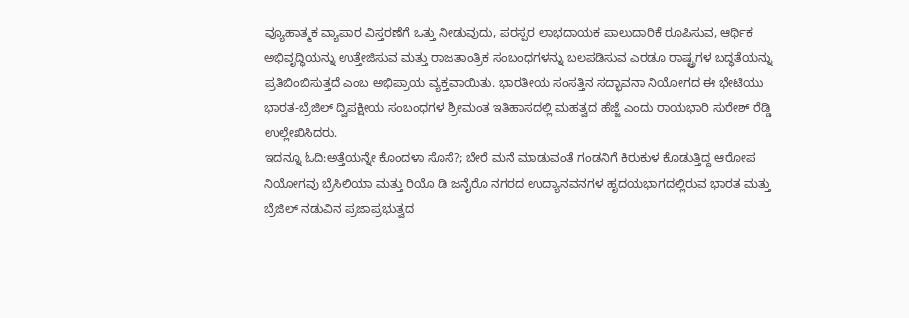ವ್ಯೂಹಾತ್ಮಕ ವ್ಯಾಪಾರ ವಿಸ್ತರಣೆಗೆ ಒತ್ತು ನೀಡುವುದು, ಪರಸ್ಪರ ಲಾಭದಾಯಕ ಪಾಲುದಾರಿಕೆ ರೂಪಿಸುವ, ಆರ್ಥಿಕ ಅಭಿವೃದ್ಧಿಯನ್ನು ಉತ್ತೇಜಿಸುವ ಮತ್ತು ರಾಜತಾಂತ್ರಿಕ ಸಂಬಂಧಗಳನ್ನು ಬಲಪಡಿಸುವ ಎರಡೂ ರಾಷ್ಟ್ರಗಳ ಬದ್ಧತೆಯನ್ನು ಪ್ರತಿಬಿಂಬಿಸುತ್ತದೆ ಎಂಬ ಅಭಿಪ್ರಾಯ ವ್ಯಕ್ತವಾಯಿತು. ಭಾರತೀಯ ಸಂಸತ್ತಿನ ಸದ್ಭಾವನಾ ನಿಯೋಗದ ಈ ಭೇಟಿಯು ಭಾರತ-ಬ್ರೆಜಿಲ್ ದ್ವಿಪಕ್ಷೀಯ ಸಂಬಂಧಗಳ ಶ್ರೀಮಂತ ಇತಿಹಾಸದಲ್ಲಿ ಮಹತ್ವದ ಹೆಜ್ಜೆ ಎಂದು ರಾಯಭಾರಿ ಸುರೇಶ್ ರೆಡ್ಡಿ ಉಲ್ಲೇಖಿಸಿದರು.
ಇದನ್ನೂ ಓದಿ:ಅತ್ತೆಯನ್ನೇ ಕೊಂದಳಾ ಸೊಸೆ?; ಬೇರೆ ಮನೆ ಮಾಡುವಂತೆ ಗಂಡನಿಗೆ ಕಿರುಕುಳ ಕೊಡುತ್ತಿದ್ದ ಆರೋಪ
ನಿಯೋಗವು ಬ್ರೆಸಿಲಿಯಾ ಮತ್ತು ರಿಯೊ ಡಿ ಜನೈರೊ ನಗರದ ಉದ್ಯಾನವನಗಳ ಹೃದಯಭಾಗದಲ್ಲಿರುವ ಭಾರತ ಮತ್ತು ಬ್ರೆಜಿಲ್ ನಡುವಿನ ಪ್ರಜಾಪ್ರಭುತ್ವದ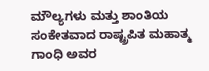ಮೌಲ್ಯಗಳು ಮತ್ತು ಶಾಂತಿಯ ಸಂಕೇತವಾದ ರಾಷ್ಟ್ರಪಿತ ಮಹಾತ್ಮ ಗಾಂಧಿ ಅವರ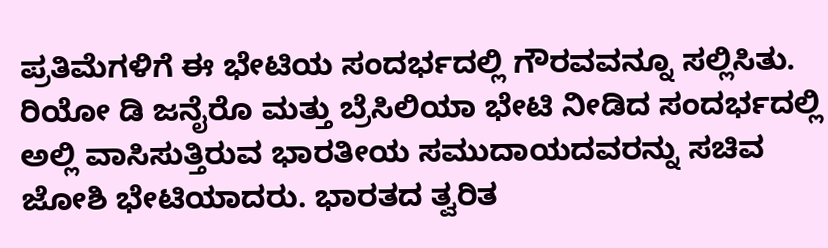ಪ್ರತಿಮೆಗಳಿಗೆ ಈ ಭೇಟಿಯ ಸಂದರ್ಭದಲ್ಲಿ ಗೌರವವನ್ನೂ ಸಲ್ಲಿಸಿತು. ರಿಯೋ ಡಿ ಜನೈರೊ ಮತ್ತು ಬ್ರೆಸಿಲಿಯಾ ಭೇಟಿ ನೀಡಿದ ಸಂದರ್ಭದಲ್ಲಿ ಅಲ್ಲಿ ವಾಸಿಸುತ್ತಿರುವ ಭಾರತೀಯ ಸಮುದಾಯದವರನ್ನು ಸಚಿವ ಜೋಶಿ ಭೇಟಿಯಾದರು. ಭಾರತದ ತ್ವರಿತ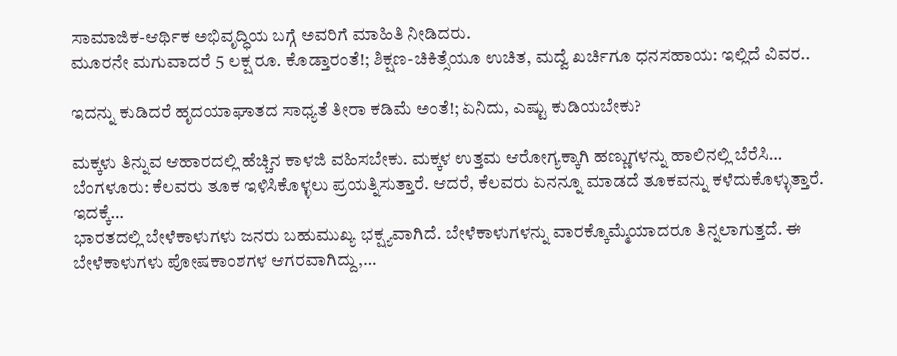ಸಾಮಾಜಿಕ-ಆರ್ಥಿಕ ಅಭಿವೃದ್ಧಿಯ ಬಗ್ಗೆ ಅವರಿಗೆ ಮಾಹಿತಿ ನೀಡಿದರು.
ಮೂರನೇ ಮಗುವಾದರೆ 5 ಲಕ್ಷ ರೂ. ಕೊಡ್ತಾರಂತೆ!; ಶಿಕ್ಷಣ-ಚಿಕಿತ್ಸೆಯೂ ಉಚಿತ, ಮದ್ವೆ ಖರ್ಚಿಗೂ ಧನಸಹಾಯ: ಇಲ್ಲಿದೆ ವಿವರ..

ಇದನ್ನು ಕುಡಿದರೆ ಹೃದಯಾಘಾತದ ಸಾಧ್ಯತೆ ತೀರಾ ಕಡಿಮೆ ಅಂತೆ!; ಏನಿದು, ಎಷ್ಟು ಕುಡಿಯಬೇಕು?

ಮಕ್ಕಳು ತಿನ್ನುವ ಆಹಾರದಲ್ಲಿ ಹೆಚ್ಚಿನ ಕಾಳಜಿ ವಹಿಸಬೇಕು. ಮಕ್ಕಳ ಉತ್ತಮ ಆರೋಗ್ಯಕ್ಕಾಗಿ ಹಣ್ಣುಗಳನ್ನು ಹಾಲಿನಲ್ಲಿ ಬೆರೆಸಿ…
ಬೆಂಗಳೂರು: ಕೆಲವರು ತೂಕ ಇಳಿಸಿಕೊಳ್ಳಲು ಪ್ರಯತ್ನಿಸುತ್ತಾರೆ. ಆದರೆ, ಕೆಲವರು ಏನನ್ನೂ ಮಾಡದೆ ತೂಕವನ್ನು ಕಳೆದುಕೊಳ್ಳುತ್ತಾರೆ. ಇದಕ್ಕೆ…
ಭಾರತದಲ್ಲಿ ಬೇಳೆಕಾಳುಗಳು ಜನರು ಬಹುಮುಖ್ಯ ಭಕ್ಷ್ಯವಾಗಿದೆ. ಬೇಳೆಕಾಳುಗಳನ್ನು ವಾರಕ್ಕೊಮ್ಮೆಯಾದರೂ ತಿನ್ನಲಾಗುತ್ತದೆ. ಈ ಬೇಳೆಕಾಳುಗಳು ಪೋಷಕಾಂಶಗಳ ಆಗರವಾಗಿದ್ದು,…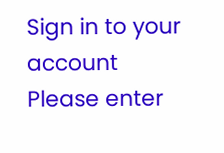Sign in to your account
Please enter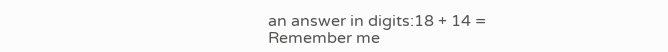an answer in digits:18 + 14 =
Remember me